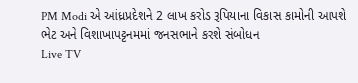PM Modi એ આંધ્રપ્રદેશને 2 લાખ કરોડ રૂપિયાના વિકાસ કામોની આપશે ભેટ અને વિશાખાપટ્ટનમમાં જનસભાને કરશે સંબોધન
Live TV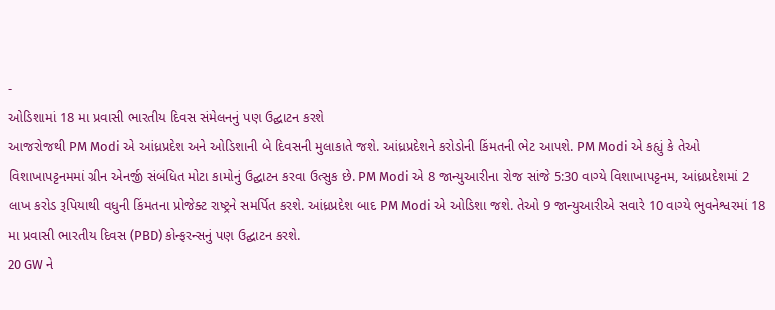-
ઓડિશામાં 18 મા પ્રવાસી ભારતીય દિવસ સંમેલનનું પણ ઉદ્ઘાટન કરશે
આજરોજથી PM Modi એ આંધ્રપ્રદેશ અને ઓડિશાની બે દિવસની મુલાકાતે જશે. આંધ્રપ્રદેશને કરોડોની કિંમતની ભેટ આપશે. PM Modi એ કહ્યું કે તેઓ વિશાખાપટ્ટનમમાં ગ્રીન એનર્જી સંબંધિત મોટા કામોનું ઉદ્ઘાટન કરવા ઉત્સુક છે. PM Modi એ 8 જાન્યુઆરીના રોજ સાંજે 5:30 વાગ્યે વિશાખાપટ્ટનમ, આંધ્રપ્રદેશમાં 2 લાખ કરોડ રૂપિયાથી વધુની કિંમતના પ્રોજેક્ટ રાષ્ટ્રને સમર્પિત કરશે. આંધ્રપ્રદેશ બાદ PM Modi એ ઓડિશા જશે. તેઓ 9 જાન્યુઆરીએ સવારે 10 વાગ્યે ભુવનેશ્વરમાં 18 મા પ્રવાસી ભારતીય દિવસ (PBD) કોન્ફરન્સનું પણ ઉદ્ઘાટન કરશે.
20 GW ને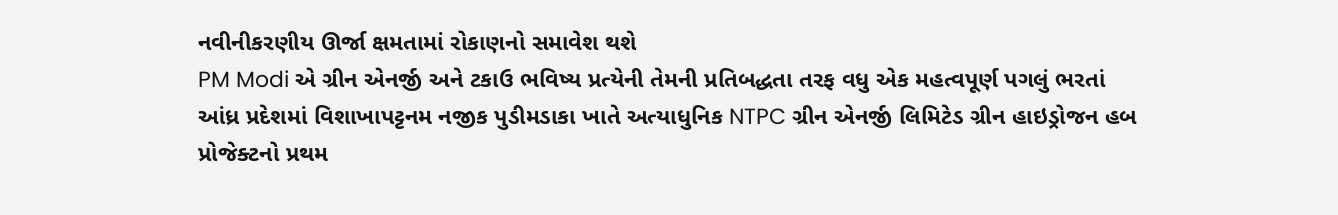નવીનીકરણીય ઊર્જા ક્ષમતામાં રોકાણનો સમાવેશ થશે
PM Modi એ ગ્રીન એનર્જી અને ટકાઉ ભવિષ્ય પ્રત્યેની તેમની પ્રતિબદ્ધતા તરફ વધુ એક મહત્વપૂર્ણ પગલું ભરતાં આંધ્ર પ્રદેશમાં વિશાખાપટ્ટનમ નજીક પુડીમડાકા ખાતે અત્યાધુનિક NTPC ગ્રીન એનર્જી લિમિટેડ ગ્રીન હાઇડ્રોજન હબ પ્રોજેક્ટનો પ્રથમ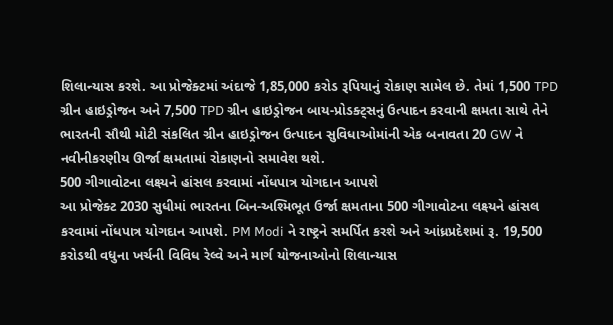શિલાન્યાસ કરશે. આ પ્રોજેક્ટમાં અંદાજે 1,85,000 કરોડ રૂપિયાનું રોકાણ સામેલ છે. તેમાં 1,500 TPD ગ્રીન હાઇડ્રોજન અને 7,500 TPD ગ્રીન હાઇડ્રોજન બાય-પ્રોડક્ટ્સનું ઉત્પાદન કરવાની ક્ષમતા સાથે તેને ભારતની સૌથી મોટી સંકલિત ગ્રીન હાઇડ્રોજન ઉત્પાદન સુવિધાઓમાંની એક બનાવતા 20 GW ને નવીનીકરણીય ઊર્જા ક્ષમતામાં રોકાણનો સમાવેશ થશે.
500 ગીગાવોટના લક્ષ્યને હાંસલ કરવામાં નોંધપાત્ર યોગદાન આપશે
આ પ્રોજેક્ટ 2030 સુધીમાં ભારતના બિન-અશ્મિભૂત ઉર્જા ક્ષમતાના 500 ગીગાવોટના લક્ષ્યને હાંસલ કરવામાં નોંધપાત્ર યોગદાન આપશે. PM Modi ને રાષ્ટ્રને સમર્પિત કરશે અને આંધ્રપ્રદેશમાં રૂ. 19,500 કરોડથી વધુના ખર્ચની વિવિધ રેલ્વે અને માર્ગ યોજનાઓનો શિલાન્યાસ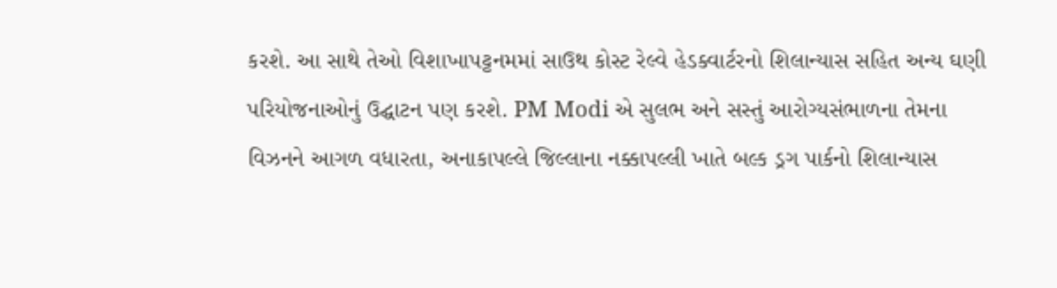કરશે. આ સાથે તેઓ વિશાખાપટ્ટનમમાં સાઉથ કોસ્ટ રેલ્વે હેડક્વાર્ટરનો શિલાન્યાસ સહિત અન્ય ઘણી પરિયોજનાઓનું ઉદ્ઘાટન પણ કરશે. PM Modi એ સુલભ અને સસ્તું આરોગ્યસંભાળના તેમના વિઝનને આગળ વધારતા, અનાકાપલ્લે જિલ્લાના નક્કાપલ્લી ખાતે બલ્ક ડ્રગ પાર્કનો શિલાન્યાસ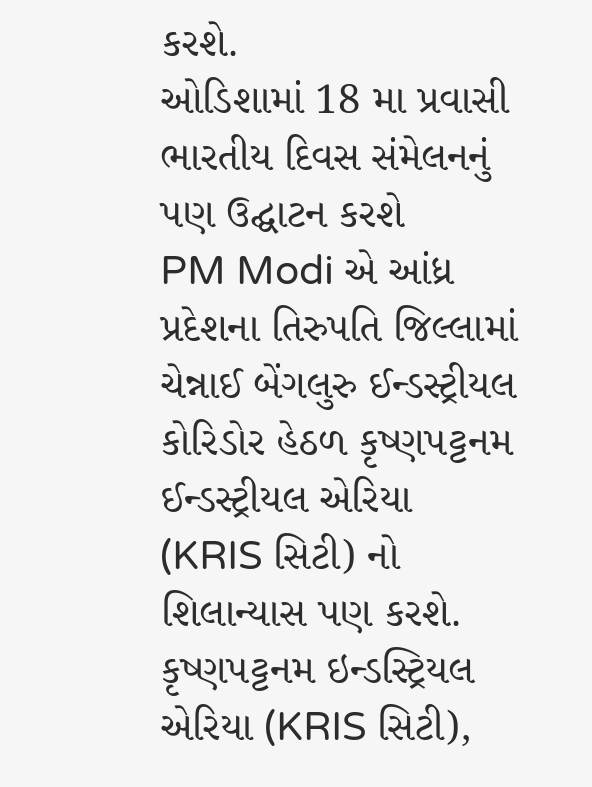કરશે.
ઓડિશામાં 18 મા પ્રવાસી ભારતીય દિવસ સંમેલનનું પણ ઉદ્ઘાટન કરશે
PM Modi એ આંધ્ર પ્રદેશના તિરુપતિ જિલ્લામાં ચેન્નાઈ બેંગલુરુ ઈન્ડસ્ટ્રીયલ કોરિડોર હેઠળ કૃષ્ણપટ્ટનમ ઈન્ડસ્ટ્રીયલ એરિયા (KRIS સિટી) નો શિલાન્યાસ પણ કરશે. કૃષ્ણપટ્ટનમ ઇન્ડસ્ટ્રિયલ એરિયા (KRIS સિટી),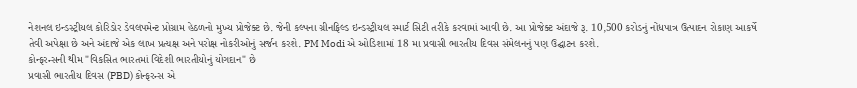નેશનલ ઇન્ડસ્ટ્રીયલ કોરિડોર ડેવલપમેન્ટ પ્રોગ્રામ હેઠળનો મુખ્ય પ્રોજેક્ટ છે. જેની કલ્પના ગ્રીનફિલ્ડ ઇન્ડસ્ટ્રીયલ સ્માર્ટ સિટી તરીકે કરવામાં આવી છે. આ પ્રોજેક્ટ અંદાજે રૂ. 10,500 કરોડનું નોંધપાત્ર ઉત્પાદન રોકાણ આકર્ષે તેવી અપેક્ષા છે અને અંદાજે એક લાખ પ્રત્યક્ષ અને પરોક્ષ નોકરીઓનું સર્જન કરશે. PM Modi એ ઓડિશામાં 18 મા પ્રવાસી ભારતીય દિવસ સંમેલનનું પણ ઉદ્ઘાટન કરશે.
કોન્ફરન્સની થીમ "વિકસિત ભારતમાં વિદેશી ભારતીયોનું યોગદાન" છે
પ્રવાસી ભારતીય દિવસ (PBD) કોન્ફરન્સ એ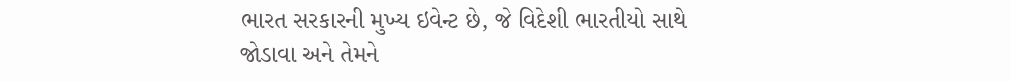ભારત સરકારની મુખ્ય ઇવેન્ટ છે, જે વિદેશી ભારતીયો સાથે જોડાવા અને તેમને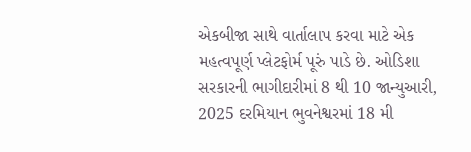એકબીજા સાથે વાર્તાલાપ કરવા માટે એક મહત્વપૂર્ણ પ્લેટફોર્મ પૂરું પાડે છે. ઓડિશા સરકારની ભાગીદારીમાં 8 થી 10 જાન્યુઆરી, 2025 દરમિયાન ભુવનેશ્વરમાં 18 મી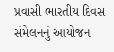પ્રવાસી ભારતીય દિવસ સંમેલનનું આયોજન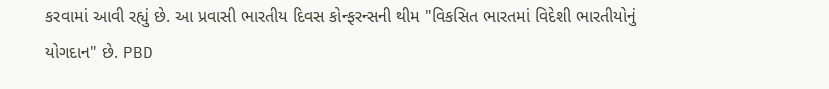કરવામાં આવી રહ્યું છે. આ પ્રવાસી ભારતીય દિવસ કોન્ફરન્સની થીમ "વિકસિત ભારતમાં વિદેશી ભારતીયોનું યોગદાન" છે. PBD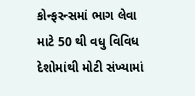કોન્ફરન્સમાં ભાગ લેવા માટે 50 થી વધુ વિવિધ દેશોમાંથી મોટી સંખ્યામાં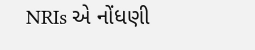NRIs એ નોંધણી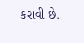કરાવી છે.